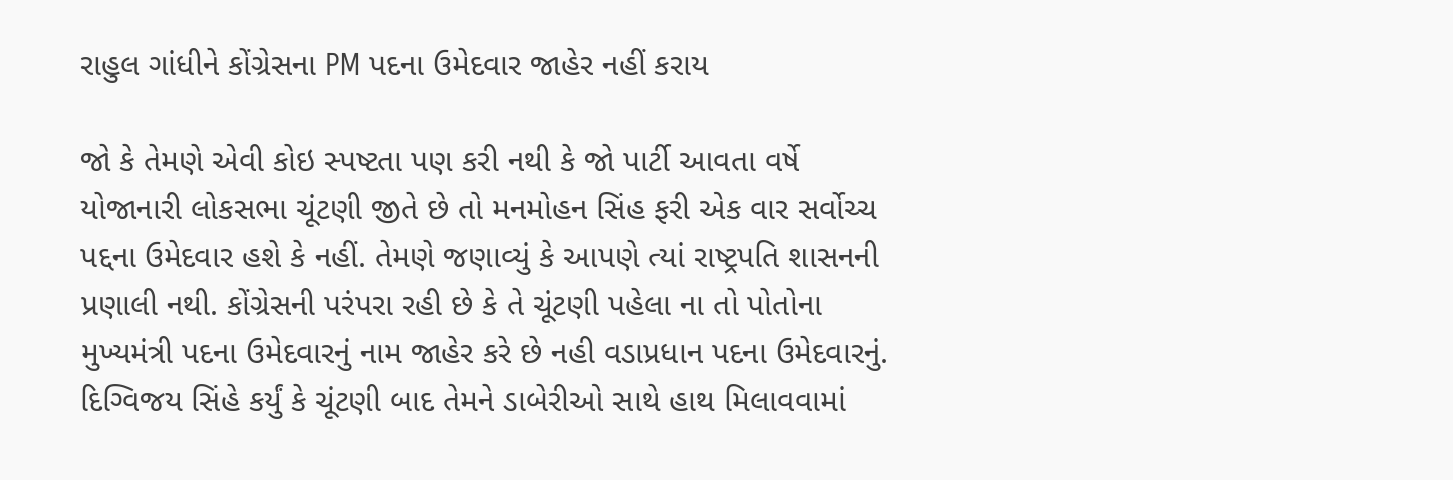રાહુલ ગાંધીને કોંગ્રેસના PM પદના ઉમેદવાર જાહેર નહીં કરાય

જો કે તેમણે એવી કોઇ સ્પષ્ટતા પણ કરી નથી કે જો પાર્ટી આવતા વર્ષે યોજાનારી લોકસભા ચૂંટણી જીતે છે તો મનમોહન સિંહ ફરી એક વાર સર્વોચ્ચ પદ્દના ઉમેદવાર હશે કે નહીં. તેમણે જણાવ્યું કે આપણે ત્યાં રાષ્ટ્રપતિ શાસનની પ્રણાલી નથી. કોંગ્રેસની પરંપરા રહી છે કે તે ચૂંટણી પહેલા ના તો પોતોના મુખ્યમંત્રી પદના ઉમેદવારનું નામ જાહેર કરે છે નહી વડાપ્રધાન પદના ઉમેદવારનું.
દિગ્વિજય સિંહે કર્યું કે ચૂંટણી બાદ તેમને ડાબેરીઓ સાથે હાથ મિલાવવામાં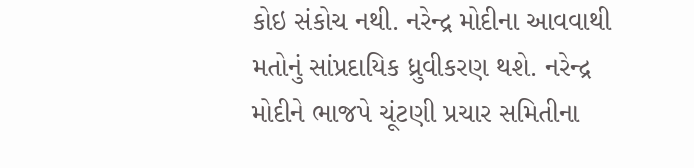કોઇ સંકોચ નથી. નરેન્દ્ર મોદીના આવવાથી મતોનું સાંપ્રદાયિક ધ્રુવીકરણ થશે. નરેન્દ્ર મોદીને ભાજપે ચૂંટણી પ્રચાર સમિતીના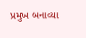પ્રમુખ બનાવ્યા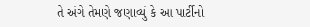તે અંગે તેમણે જણાવ્યું કે આ પાર્ટીનો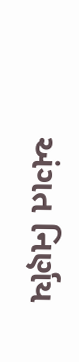અંગત નિર્ણય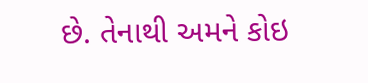છે. તેનાથી અમને કોઇ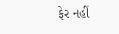ફેર નહીં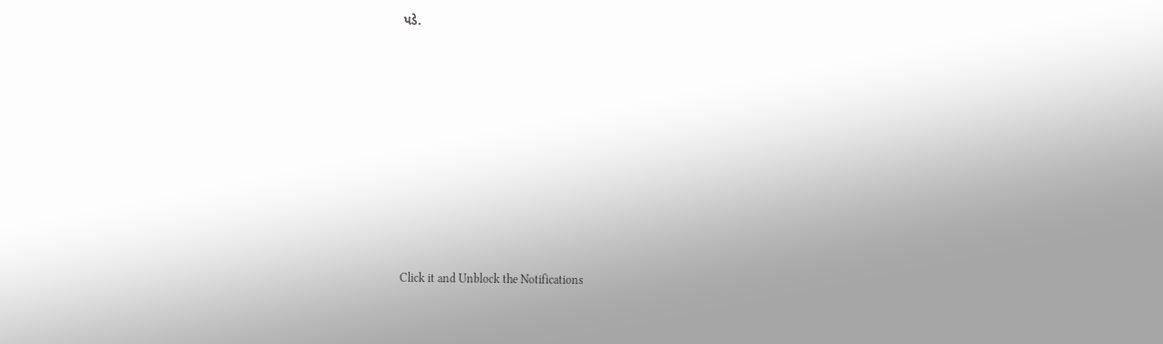પડે.












Click it and Unblock the Notifications